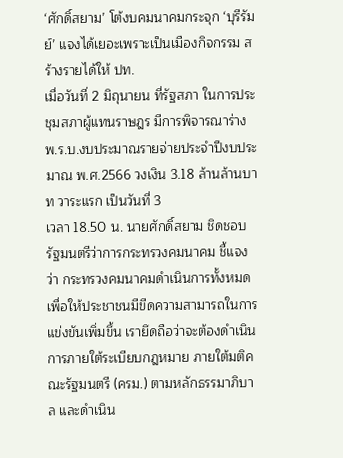‘ศักดิ์สยาม’ โต้งบคมนาคมกระจุก ‘บุรีรัมย์’ แจงได้เยอะเพราะเป็นเมืองกิจกรรม สร้างรายได้ให้ ปท.
เมื่อวันที่ 2 มิถุนายน ที่รัฐสภา ในการประชุมสภาผู้แทนราษฎร มีการพิจารณาร่าง พ.ร.บ.งบประมาณรายจ่ายประจำปีงบประมาณ พ.ศ.2566 วงเงิน 3.18 ล้านล้านบาท วาระแรก เป็นวันที่ 3
เวลา 18.50 น. นายศักดิ์สยาม ชิดชอบ รัฐมนตรีว่าการกระทรวงคมนาคม ชี้แจงว่า กระทรวงคมนาคมดำเนินการทั้งหมดเพื่อให้ประชาชนมีขีดความสามารถในการแข่งขันเพิ่มขึ้น เรายึดถือว่าจะต้องดำเนินการภายใต้ระเบียบกฎหมาย ภายใต้มติคณะรัฐมนตรี (ครม.) ตามหลักธรรมาภิบาล และดำเนิน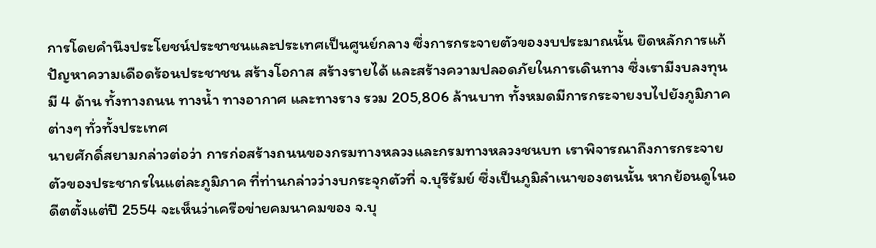การโดยคำนึงประโยชน์ประชาชนและประเทศเป็นศูนย์กลาง ซึ่งการกระจายตัวของงบประมาณนั้น ยึดหลักการแก้ปัญหาความเดือดร้อนประชาชน สร้างโอกาส สร้างรายได้ และสร้างความปลอดภัยในการเดินทาง ซึ่งเรามีงบลงทุนมี 4 ด้าน ทั้งทางถนน ทางน้ำ ทางอากาศ และทางราง รวม 205,806 ล้านบาท ทั้งหมดมีการกระจายงบไปยังภูมิภาคต่างๆ ทั่วทั้งประเทศ
นายศักดิ์สยามกล่าวต่อว่า การก่อสร้างถนนของกรมทางหลวงและกรมทางหลวงชนบท เราพิจารณาถึงการกระจายตัวของประชากรในแต่ละภูมิภาค ที่ท่านกล่าวว่างบกระจุกตัวที่ จ.บุรีรัมย์ ซึ่งเป็นภูมิลำเนาของตนนั้น หากย้อนดูในอดีตตั้งแต่ปี 2554 จะเห็นว่าเครือข่ายคมนาคมของ จ.บุ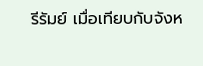รีรัมย์ เมื่อเทียบกับจังห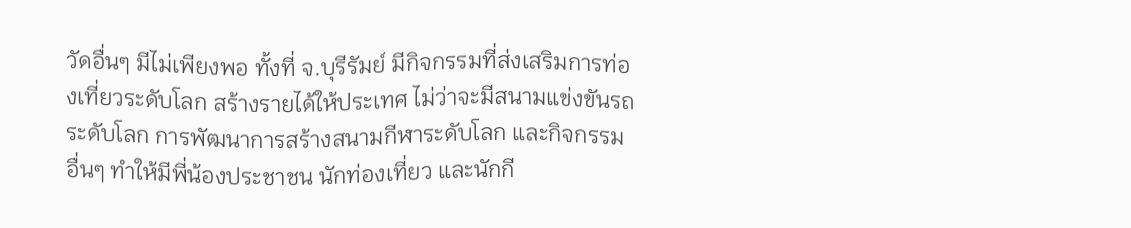วัดอื่นๆ มีไม่เพียงพอ ทั้งที่ จ.บุรีรัมย์ มีกิจกรรมที่ส่งเสริมการท่องเที่ยวระดับโลก สร้างรายได้ให้ประเทศ ไม่ว่าจะมีสนามแข่งขันรถระดับโลก การพัฒนาการสร้างสนามกีฬาระดับโลก และกิจกรรมอื่นๆ ทำให้มีพี่น้องประชาชน นักท่องเที่ยว และนักกี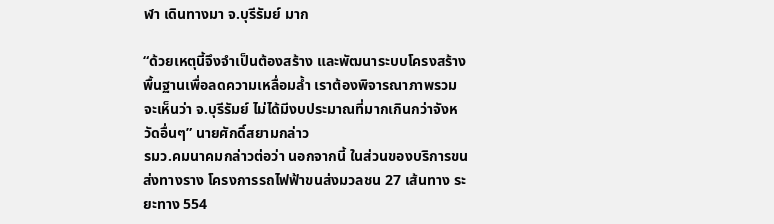ฬา เดินทางมา จ.บุรีรัมย์ มาก

“ด้วยเหตุนี้จึงจำเป็นต้องสร้าง และพัฒนาระบบโครงสร้างพื้นฐานเพื่อลดความเหลื่อมล้ำ เราต้องพิจารณาภาพรวมจะเห็นว่า จ.บุรีรัมย์ ไม่ได้มีงบประมาณที่มากเกินกว่าจังหวัดอื่นๆ” นายศักดิ์สยามกล่าว
รมว.คมนาคมกล่าวต่อว่า นอกจากนี้ ในส่วนของบริการขนส่งทางราง โครงการรถไฟฟ้าขนส่งมวลชน 27 เส้นทาง ระยะทาง 554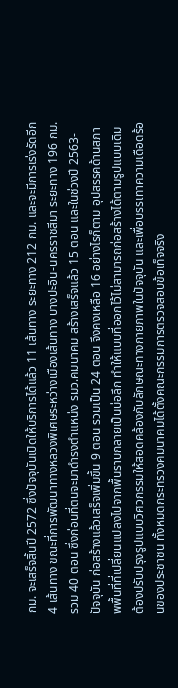กม. จะเสร็จสิ้นปี 2572 ซึ่งปัจจุบันเปิดให้บริการได้แล้ว 11 เส้นทาง ระยะทาง 212 กม. และจะมีการเร่งรัดอีก 4 เส้นทาง ขณะที่การพัฒนาทางหลวงพิเศษระหว่างเมืองเส้นทาง บางปะอิน-นครราชสีมา ระยะทาง 196 กม. รวม 40 ตอน ซึ่งก่อนที่ตนจะมาดำรงตำแหน่ง รมว.คมนาคม สร้างเสร็จแล้ว 15 ตอน และในช่วงปี 2563-ปัจจุบัน ก่อสร้างแล้วเสร็จเพิ่มขึ้น 9 ตอน รวมเป็น 24 ตอน จึงคงเหลือ 16 อย่างไรก็ตาม อุปสรรคด้านสภาพพื้นที่ที่เปลี่ยนแปลงไปจากพื้นราบกลายเป็นบ่อลึก ทำให้แบบที่ออกไว้ไม่สามารถก่อสร้างได้ตามรูปแบบเดิม ต้องปรับปรุงรูปแบบวิศวกรรมให้สอดคล้องกับลักษณะทางกายภาพในปัจจุบัน และเพื่อบรรเทาความเดือดร้อนของประชาชน ทั้งหมดกระทรวงคมนาคมได้ตั้งคณะกรรมการตรวจสอบข้อเท็จจริง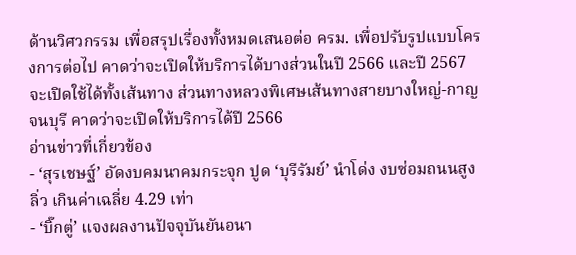ด้านวิศวกรรม เพื่อสรุปเรื่องทั้งหมดเสนอต่อ ครม. เพื่อปรับรูปแบบโครงการต่อไป คาดว่าจะเปิดให้บริการได้บางส่วนในปี 2566 และปี 2567 จะเปิดใช้ได้ทั้งเส้นทาง ส่วนทางหลวงพิเศษเส้นทางสายบางใหญ่-กาญจนบุรี คาดว่าจะเปิดให้บริการได้ปี 2566
อ่านข่าวที่เกี่ยวข้อง
- ‘สุรเชษฐ์’ อัดงบคมนาคมกระจุก ปูด ‘บุรีรัมย์’ นำโด่ง งบซ่อมถนนสูงลิ่ว เกินค่าเฉลี่ย 4.29 เท่า
- ‘บิ๊กตู่’ แจงผลงานปัจจุบันยันอนา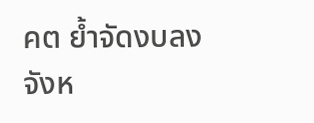คต ย้ำจัดงบลงจังห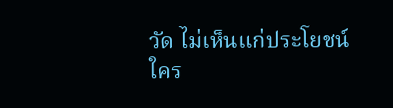วัด ไม่เห็นแก่ประโยชน์ใคร